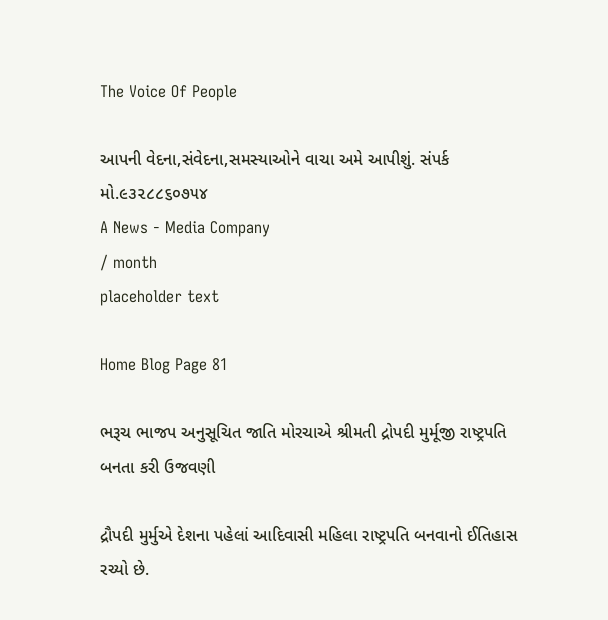The Voice Of People

આપની વેદના,સંવેદના,સમસ્યાઓને વાચા અમે આપીશું. સંપર્ક મો.૯૩૨૮૮૬૦૭૫૪
A News - Media Company
/ month
placeholder text

Home Blog Page 81

ભરૂચ ભાજપ અનુસૂચિત જાતિ મોરચાએ શ્રીમતી દ્રોપદી મુર્મૂજી રાષ્ટ્રપતિ બનતા કરી ઉજવણી

દ્રૌપદી મુર્મુએ દેશના પહેલાં આદિવાસી મહિલા રાષ્ટ્રપતિ બનવાનો ઈતિહાસ રચ્યો છે.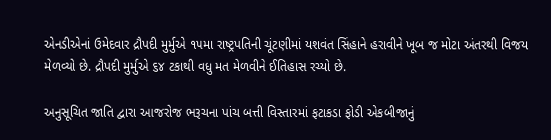એનડીએનાં ઉમેદવાર દ્રૌપદી મુર્મુએ ૧૫મા રાષ્ટ્રપતિની ચૂંટણીમાં યશવંત સિંહાને હરાવીને ખૂબ જ મોટા અંતરથી વિજય મેળવ્યો છે. દ્રૌપદી મુર્મુએ ૬૪ ટકાથી વધુ મત મેળવીને ઈતિહાસ રચ્યો છે.

અનુસૂચિત જાતિ દ્વારા આજરોજ ભરૂચના પાંચ બત્તી વિસ્તારમાં ફટાકડા ફોડી એકબીજાનું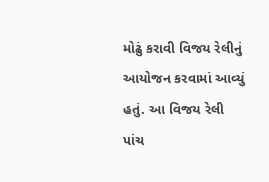મોઢું કરાવી વિજય રેલીનું આયોજન કરવામાં આવ્યું હતું. આ વિજય રેલી પાંચ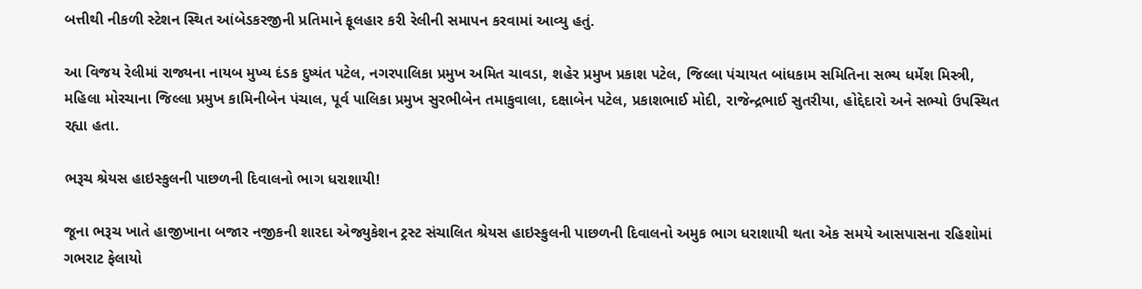બત્તીથી નીકળી સ્ટેશન સ્થિત આંબેડકરજીની પ્રતિમાને ફૂલહાર કરી રેલીની સમાપન કરવામાં આવ્યુ હતું.

આ વિજય રેલીમાં રાજ્યના નાયબ મુખ્ય દંડક દુષ્યંત પટેલ, નગરપાલિકા પ્રમુખ અમિત ચાવડા, શહેર પ્રમુખ પ્રકાશ પટેલ, જિલ્લા પંચાયત બાંધકામ સમિતિના સભ્ય ધર્મેશ મિસ્ત્રી, મહિલા મોરચાના જિલ્લા પ્રમુખ કામિનીબેન પંચાલ, પૂર્વ પાલિકા પ્રમુખ સુરભીબેન તમાકુવાલા, દક્ષાબેન પટેલ, પ્રકાશભાઈ મોદી, રાજેન્દ્રભાઈ સુતરીયા, હોદ્દેદારો અને સભ્યો ઉપસ્થિત રહ્યા હતા.

ભરૂચ શ્રેયસ હાઇસ્કુલની પાછળની દિવાલનો ભાગ ધરાશાયી!

જૂના ભરૂચ ખાતે હાજીખાના બજાર નજીકની શારદા એજ્યુકેશન ટ્રસ્ટ સંચાલિત શ્રેયસ હાઇસ્કુલની પાછળની દિવાલનો અમુક ભાગ ધરાશાયી થતા એક સમયે આસપાસના રહિશોમાં ગભરાટ ફેલાયો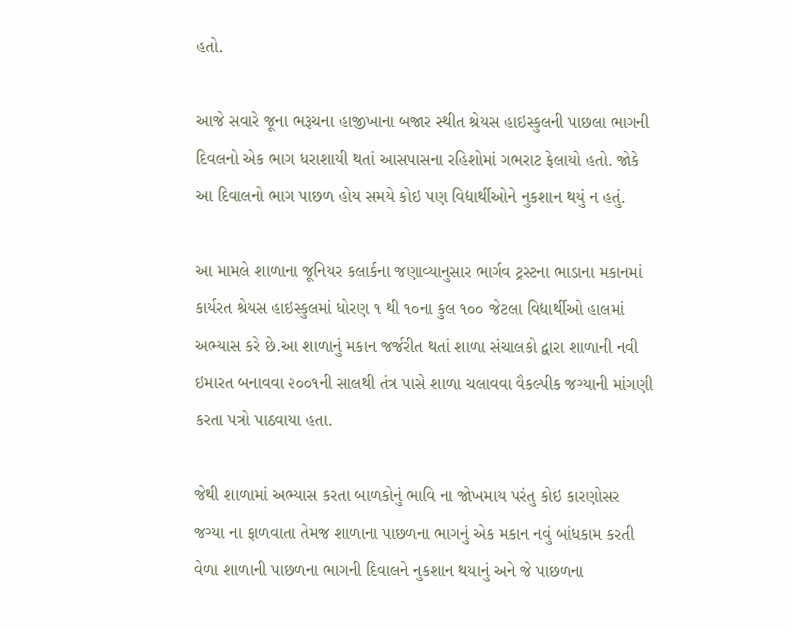હતો.

આજે સવારે જૂના ભરૂચના હાજીખાના બજાર સ્થીત શ્રેયસ હાઇસ્કુલની પાછલા ભાગની દિવલનો એક ભાગ ધરાશાયી થતાં આસપાસના રહિશોમાં ગભરાટ ફેલાયો હતો. જોકે આ દિવાલનો ભાગ પાછળ હોય સમયે કોઇ પણ વિદ્યાર્થીઓને નુકશાન થયું ન હતું.

આ મામલે શાળાના જૂનિયર કલાર્કના જણાવ્યાનુસાર ભાર્ગવ ટ્રસ્ટના ભાડાના મકાનમાં કાર્યરત શ્રેયસ હાઇસ્કુલમાં ધોરણ ૧ થી ૧૦ના કુલ ૧૦૦ જેટલા વિદ્યાર્થીઓ હાલમાં અભ્યાસ કરે છે.આ શાળાનું મકાન જર્જરીત થતાં શાળા સંચાલકો દ્વારા શાળાની નવી ઇમારત બનાવવા ૨૦૦૧ની સાલથી તંત્ર પાસે શાળા ચલાવવા વૈકલ્પીક જગ્યાની માંગણી કરતા પત્રો પાઠવાયા હતા.

જેથી શાળામાં અભ્યાસ કરતા બાળકોનું ભાવિ ના જોખમાય પરંતુ કોઇ કારણોસર જગ્યા ના ફાળવાતા તેમજ શાળાના પાછળના ભાગનું એક મકાન નવું બાંધકામ કરતી વેળા શાળાની પાછળના ભાગની દિવાલને નુકશાન થયાનું અને જે પાછળના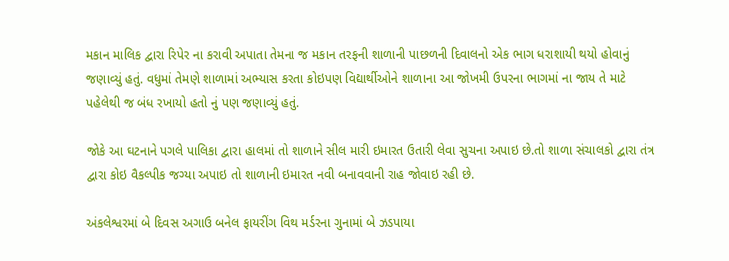મકાન માલિક દ્વારા રિપેર ના કરાવી અપાતા તેમના જ મકાન તરફની શાળાની પાછળની દિવાલનો એક ભાગ ધરાશાયી થયો હોવાનું જણાવ્યું હતું. વધુમાં તેમણે શાળામાં અભ્યાસ કરતા કોઇપણ વિદ્યાર્થીઓને શાળાના આ જોખમી ઉપરના ભાગમાં ના જાય તે માટે પહેલેથી જ બંધ રખાયો હતો નું પણ જણાવ્યું હતું.

જોકે આ ઘટનાને પગલે પાલિકા દ્વારા હાલમાં તો શાળાને સીલ મારી ઇમારત ઉતારી લેવા સુચના અપાઇ છે.તો શાળા સંચાલકો દ્વારા તંત્ર દ્વારા કોઇ વૈકલ્પીક જગ્યા અપાઇ તો શાળાની ઇમારત નવી બનાવવાની રાહ જોવાઇ રહી છે.

અંકલેશ્વરમાં બે દિવસ અગાઉ બનેલ ફાયરીંગ વિથ મર્ડરના ગુનામાં બે ઝડપાયા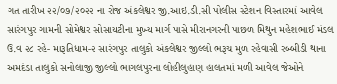ગત તારીખ ૨૨/૦૭/૨૦૨૨ ના રોજ અંકલેશ્વર જી.આઇ.ડી.સી પોલીસ સ્ટેશન વિસ્તારમાં આવેલ સારંગપુર ગામની સોમેશ્વર સોસાયટીના મુખ્ય માર્ગ પાસે મીરાનગરની પાછળ મિથુન મહેશભાઈ મંડલ ઉ.વ ૨૮ રહે- મારૂતિધામ-૨ સારંગપુર તાલુકો અંકલેશ્વર જીલ્લો ભરૂચ મુળ રહેવાસી રબ્બીડી થાના અમદંડા તાલુકો સનોલાજી જીલ્લો ભાગલપુરના લોહીલુહાણ હાલતમાં મળી આવેલ જેઓને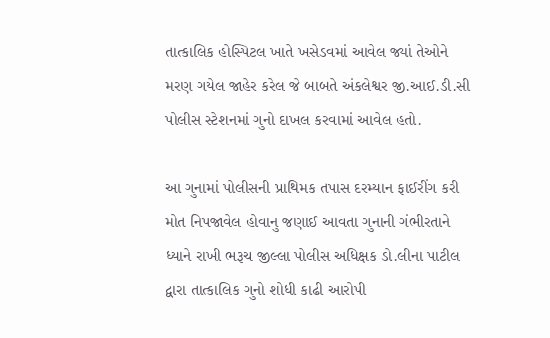તાત્કાલિક હોસ્પિટલ ખાતે ખસેડવમાં આવેલ જ્યાં તેઓને મરણ ગયેલ જાહેર કરેલ જે બાબતે અંકલેશ્વર જી.આઈ.ડી.સી પોલીસ સ્ટેશનમાં ગુનો દાખલ કરવામાં આવેલ હતો.

આ ગુનામાં પોલીસની પ્રાથિમક તપાસ દરમ્યાન ફાઈરીંગ કરી મોત નિપજાવેલ હોવાનુ જણાઈ આવતા ગુનાની ગંભીરતાને ધ્યાને રાખી ભરૂચ જીલ્લા પોલીસ અધિક્ષક ડો.લીના પાટીલ દ્વારા તાત્કાલિક ગુનો શોધી કાઢી આરોપી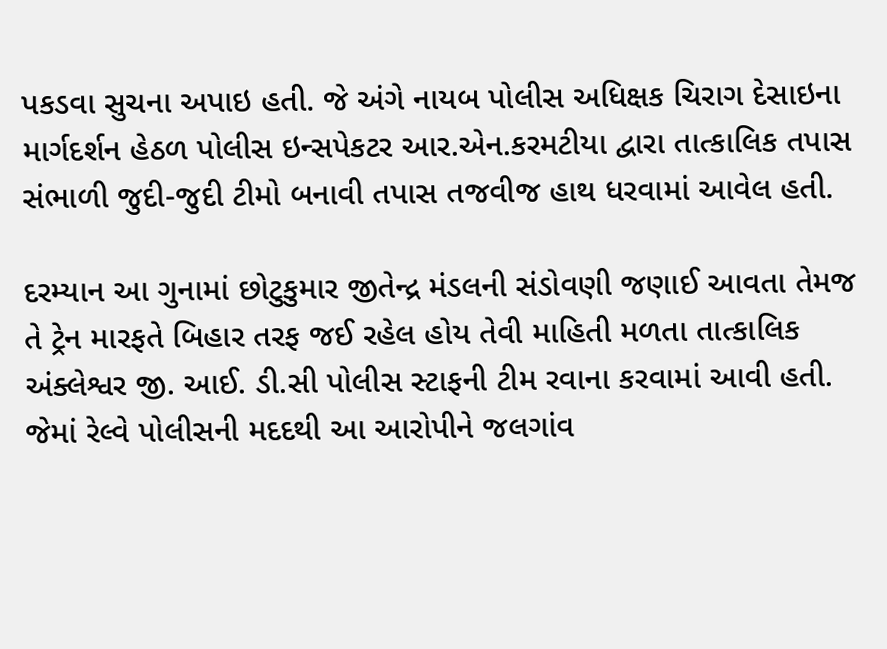પકડવા સુચના અપાઇ હતી. જે અંગે નાયબ પોલીસ અધિક્ષક ચિરાગ દેસાઇના માર્ગદર્શન હેઠળ પોલીસ ઇન્સપેકટર આર.એન.કરમટીયા દ્વારા તાત્કાલિક તપાસ સંભાળી જુદી-જુદી ટીમો બનાવી તપાસ તજવીજ હાથ ધરવામાં આવેલ હતી.

દરમ્યાન આ ગુનામાં છોટુકુમાર જીતેન્દ્ર મંડલની સંડોવણી જણાઈ આવતા તેમજ તે ટ્રેન મારફતે બિહાર તરફ જઈ રહેલ હોય તેવી માહિતી મળતા તાત્કાલિક અંક્લેશ્વર જી. આઈ. ડી.સી પોલીસ સ્ટાફની ટીમ રવાના કરવામાં આવી હતી. જેમાં રેલ્વે પોલીસની મદદથી આ આરોપીને જલગાંવ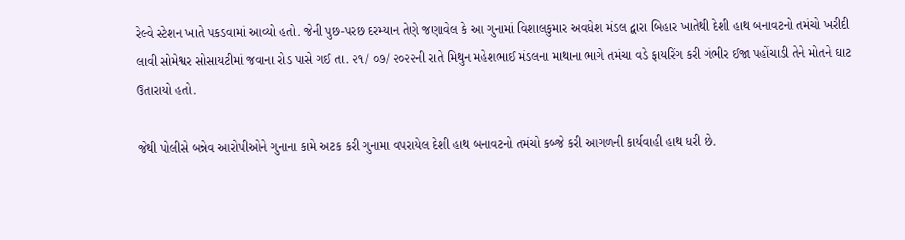રેલ્વે સ્ટેશન ખાતે પકડવામાં આવ્યો હતો. જેની પુછ-પરછ દરમ્યાન તેણે જણાવેલ કે આ ગુનામાં વિશાલકુમાર અવધેશ મંડલ દ્વારા બિહાર ખાતેથી દેશી હાથ બનાવટનો તમંચો ખરીદી લાવી સોમેશ્વર સોસાયટીમાં જવાના રોડ પાસે ગઈ તા. ૨૧/ ૦૭/ ૨૦૨૨ની રાતે મિથુન મહેશભાઈ મંડલના માથાના ભાગે તમંચા વડે ફાયરિંગ કરી ગંભીર ઈજા પહોંચાડી તેને મોતને ઘાટ ઉતારાયો હતો.

જેથી પોલીસે બન્નેવ આરોપીઓને ગુનાના કામે અટક કરી ગુનામા વપરાયેલ દેશી હાથ બનાવટનો તમંચો કબ્જે કરી આગળની કાર્યવાહી હાથ ધરી છે.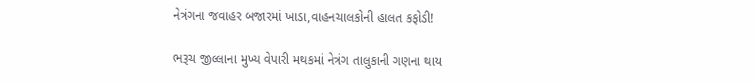નેત્રંગના જવાહર બજારમાં ખાડા,વાહનચાલકોની હાલત કફોડી!

ભરૂચ જીલ્લાના મુખ્ય વેપારી મથકમાં નેત્રંગ તાલુકાની ગણના થાય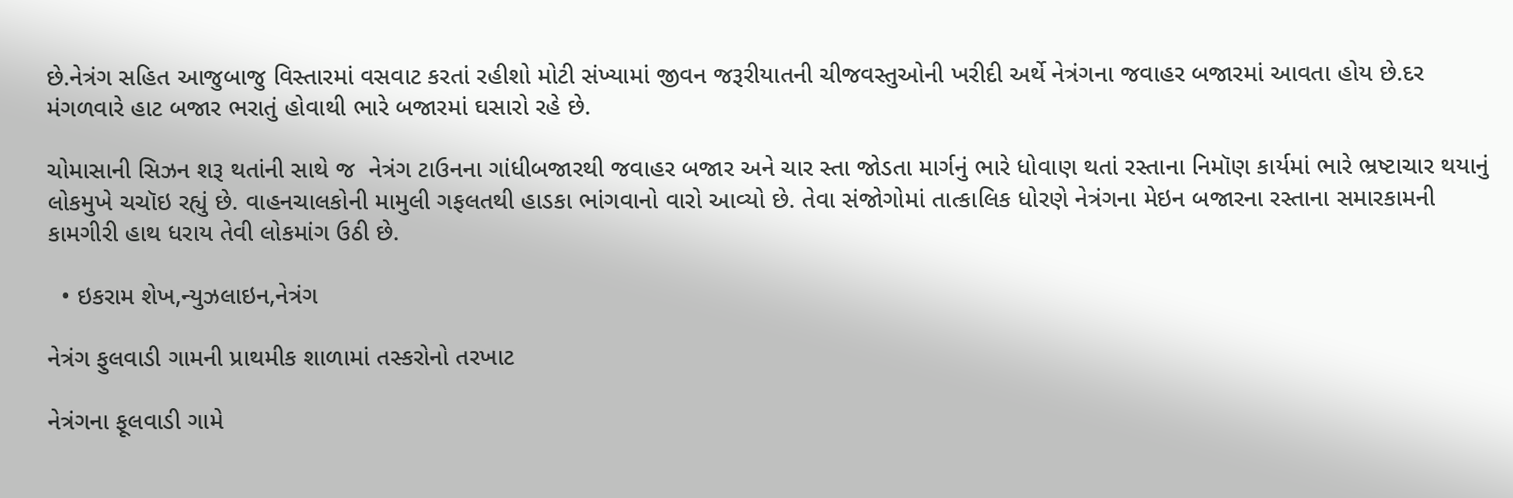છે.નેત્રંગ સહિત આજુબાજુ વિસ્તારમાં વસવાટ કરતાં રહીશો મોટી સંખ્યામાં જીવન જરૂરીયાતની ચીજવસ્તુઓની ખરીદી અર્થે નેત્રંગના જવાહર બજારમાં આવતા હોય છે.દર મંગળવારે હાટ બજાર ભરાતું હોવાથી ભારે બજારમાં ઘસારો રહે છે.

ચોમાસાની સિઝન શરૂ થતાંની સાથે જ  નેત્રંગ ટાઉનના ગાંધીબજારથી જવાહર બજાર અને ચાર સ્તા જોડતા માર્ગનું ભારે ધોવાણ થતાં રસ્તાના નિમૉણ કાર્યમાં ભારે ભ્રષ્ટાચાર થયાનું લોકમુખે ચચૉઇ રહ્યું છે. વાહનચાલકોની મામુલી ગફલતથી હાડકા ભાંગવાનો વારો આવ્યો છે. તેવા સંજોગોમાં તાત્કાલિક ધોરણે નેત્રંગના મેઇન બજારના રસ્તાના સમારકામની કામગીરી હાથ ધરાય તેવી લોકમાંગ ઉઠી છે.

  • ઇકરામ શેખ,ન્યુઝલાઇન,નેત્રંગ

નેત્રંગ ફુલવાડી ગામની પ્રાથમીક શાળામાં તસ્કરોનો તરખાટ

નેત્રંગના ફૂલવાડી ગામે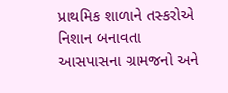પ્રાથમિક શાળાને તસ્કરોએ નિશાન બનાવતા આસપાસના ગ્રામજનો અને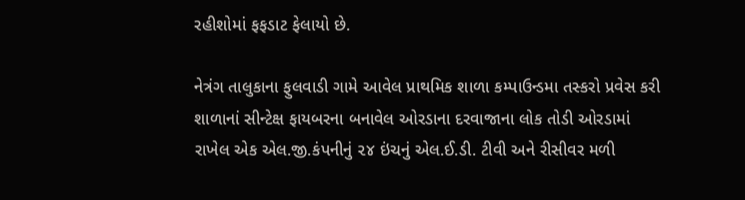રહીશોમાં ફફડાટ ફેલાયો છે.

નેત્રંગ તાલુકાના ફુલવાડી ગામે આવેલ પ્રાથમિક શાળા કમ્પાઉન્ડમા તસ્કરો પ્રવેસ કરી શાળાનાં સીન્ટેક્ષ ફાયબરના બનાવેલ ઓરડાના દરવાજાના લોક તોડી ઓરડામાં રાખેલ એક એલ.જી.કંપનીનું ૨૪ ઇંચનું એલ.ઈ.ડી. ટીવી અને રીસીવર મળી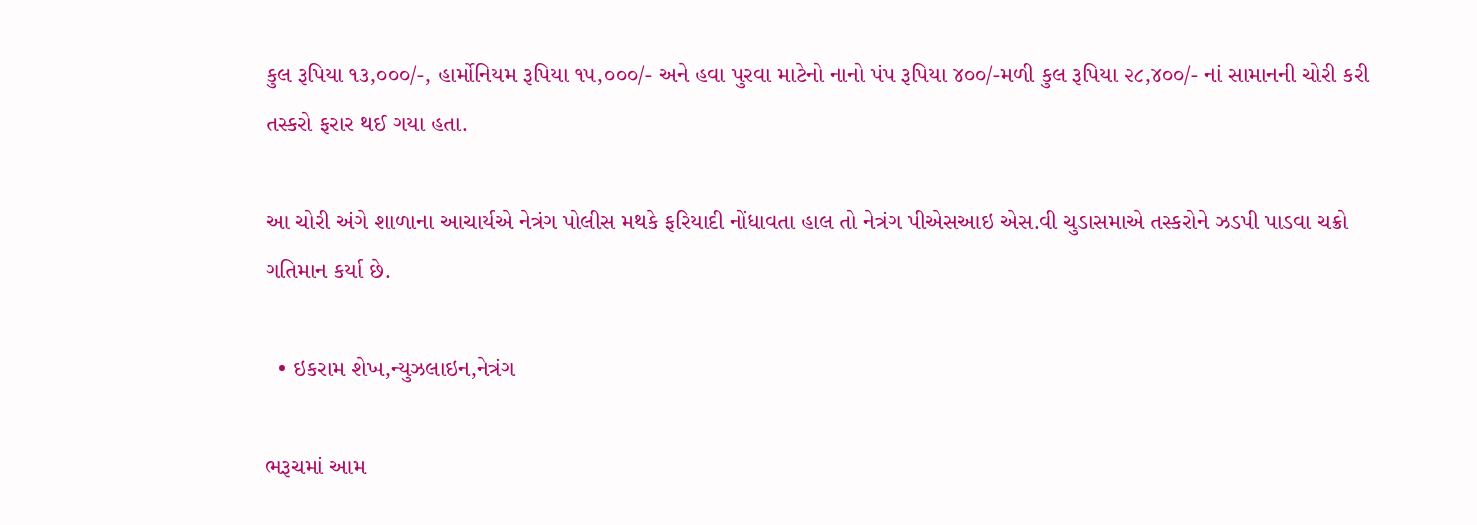કુલ રૂપિયા ૧૩,૦૦૦/-, હાર્મોનિયમ રૂપિયા ૧૫,૦૦૦/- અને હવા પુરવા માટેનો નાનો પંપ રૂપિયા ૪૦૦/-મળી કુલ રૂપિયા ૨૮,૪૦૦/- નાં સામાનની ચોરી કરી તસ્કરો ફરાર થઈ ગયા હતા.

આ ચોરી અંગે શાળાના આચાર્યએ નેત્રંગ પોલીસ મથકે ફરિયાદી નોંધાવતા હાલ તો નેત્રંગ પીએસઆઇ એસ.વી ચુડાસમાએ તસ્કરોને ઝડપી પાડવા ચક્રો ગતિમાન કર્યા છે.

  • ઇકરામ શેખ,ન્યુઝલાઇન,નેત્રંગ

ભરૂચમાં આમ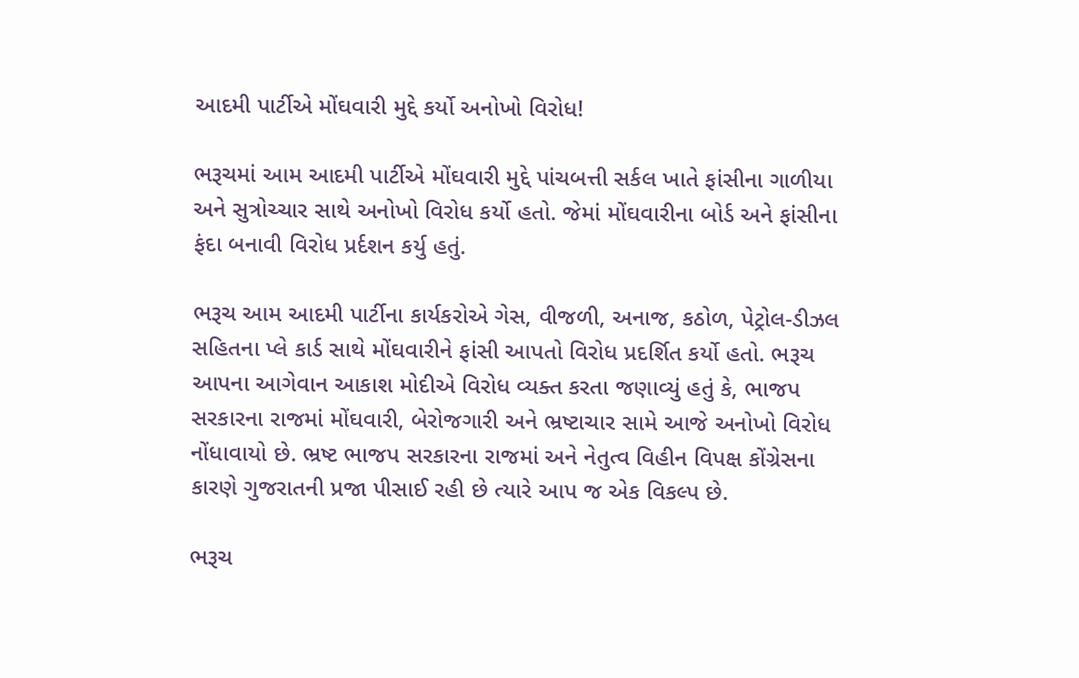આદમી પાર્ટીએ મોંઘવારી મુદ્દે કર્યો અનોખો વિરોધ!

ભરૂચમાં આમ આદમી પાર્ટીએ મોંઘવારી મુદ્દે પાંચબત્તી સર્કલ ખાતે ફાંસીના ગાળીયા અને સુત્રોચ્ચાર સાથે અનોખો વિરોધ કર્યો હતો. જેમાં મોંઘવારીના બોર્ડ અને ફાંસીના ફંદા બનાવી વિરોધ પ્રર્દશન કર્યુ હતું.

ભરૂચ આમ આદમી પાર્ટીના કાર્યકરોએ ગેસ, વીજળી, અનાજ, કઠોળ, પેટ્રોલ-ડીઝલ સહિતના પ્લે કાર્ડ સાથે મોંઘવારીને ફાંસી આપતો વિરોધ પ્રદર્શિત કર્યો હતો. ભરૂચ આપના આગેવાન આકાશ મોદીએ વિરોધ વ્યક્ત કરતા જણાવ્યું હતું કે, ભાજપ સરકારના રાજમાં મોંઘવારી, બેરોજગારી અને ભ્રષ્ટાચાર સામે આજે અનોખો વિરોધ નોંધાવાયો છે. ભ્રષ્ટ ભાજપ સરકારના રાજમાં અને નેતુત્વ વિહીન વિપક્ષ કોંગ્રેસના કારણે ગુજરાતની પ્રજા પીસાઈ રહી છે ત્યારે આપ જ એક વિકલ્પ છે.

ભરૂચ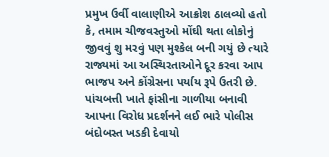પ્રમુખ ઉર્વી વાલાણીએ આક્રોશ ઠાલવ્યો હતો કે, તમામ ચીજવસ્તુઓ મોંઘી થતા લોકોનું જીવવું શુ મરવું પણ મુશ્કેલ બની ગયું છે ત્યારે રાજ્યમાં આ અસ્થિરતાઓને દૂર કરવા આપ ભાજપ અને કોંગ્રેસના પર્યાય રૂપે ઉતરી છે. પાંચબત્તી ખાતે ફાંસીના ગાળીયા બનાવી આપના વિરોધ પ્રદર્શનને લઈ ભારે પોલીસ બંદોબસ્ત ખડકી દેવાયો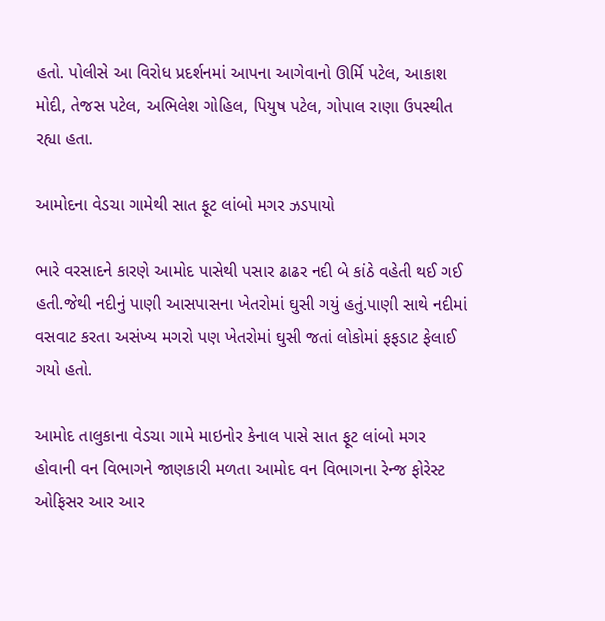હતો. પોલીસે આ વિરોધ પ્રદર્શનમાં આપના આગેવાનો ઊર્મિ પટેલ, આકાશ મોદી, તેજસ પટેલ, અભિલેશ ગોહિલ, પિયુષ પટેલ, ગોપાલ રાણા ઉપસ્થીત રહ્યા હતા.

આમોદના વેડચા ગામેથી સાત ફૂટ લાંબો મગર ઝડપાયો

ભારે વરસાદને કારણે આમોદ પાસેથી પસાર ઢાઢર નદી બે કાંઠે વહેતી થઈ ગઈ હતી.જેથી નદીનું પાણી આસપાસના ખેતરોમાં ઘુસી ગયું હતું.પાણી સાથે નદીમાં વસવાટ કરતા અસંખ્ય મગરો પણ ખેતરોમાં ઘુસી જતાં લોકોમાં ફફડાટ ફેલાઈ ગયો હતો.

આમોદ તાલુકાના વેડચા ગામે માઇનોર કેનાલ પાસે સાત ફૂટ લાંબો મગર હોવાની વન વિભાગને જાણકારી મળતા આમોદ વન વિભાગના રેન્જ ફોરેસ્ટ ઓફિસર આર આર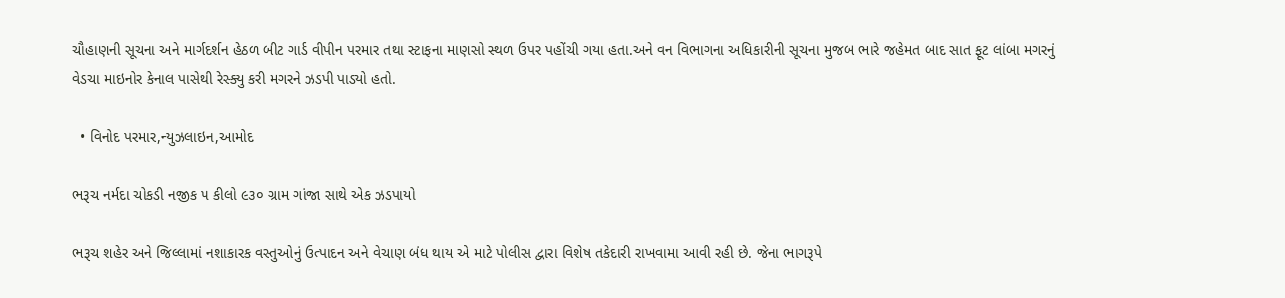ચૌહાણની સૂચના અને માર્ગદર્શન હેઠળ બીટ ગાર્ડ વીપીન પરમાર તથા સ્ટાફના માણસો સ્થળ ઉપર પહોંચી ગયા હતા.અને વન વિભાગના અધિકારીની સૂચના મુજબ ભારે જહેમત બાદ સાત ફૂટ લાંબા મગરનું વેડચા માઇનોર કેનાલ પાસેથી રેસ્ક્યુ કરી મગરને ઝડપી પાડ્યો હતો.

  • વિનોદ પરમાર,ન્યુઝલાઇન,આમોદ

ભરૂચ નર્મદા ચોકડી નજીક ૫ કીલો ૯૩૦ ગ્રામ ગાંજા સાથે એક ઝડપાયો

ભરૂચ શહેર અને જિલ્લામાં નશાકારક વસ્તુઓનું ઉત્પાદન અને વેચાણ બંધ થાય એ માટે પોલીસ દ્વારા વિશેષ તકેદારી રાખવામા આવી રહી છે. જેના ભાગરૂપે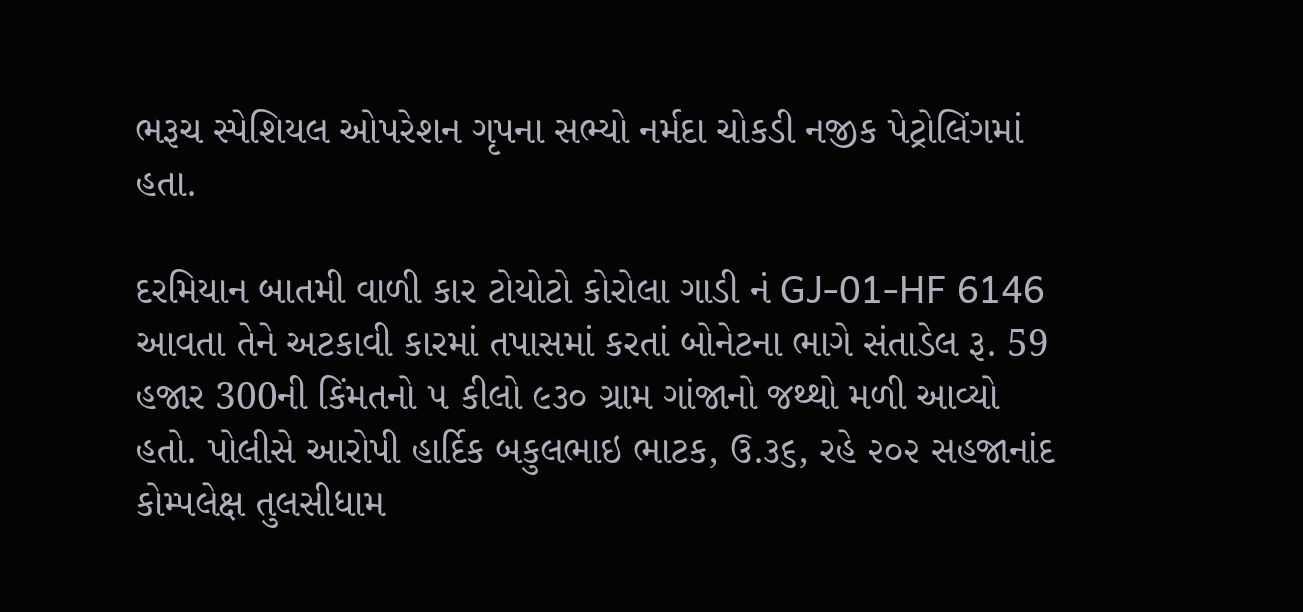ભરૂચ સ્પેશિયલ ઓપરેશન ગૃપના સભ્યો નર્મદા ચોકડી નજીક પેટ્રોલિંગમાં હતા.

દરમિયાન બાતમી વાળી કાર ટોયોટો કોરોલા ગાડી નં GJ-01-HF 6146 આવતા તેને અટકાવી કારમાં તપાસમાં કરતાં બોનેટના ભાગે સંતાડેલ રૂ. 59 હજાર 300ની કિંમતનો ૫ કીલો ૯૩૦ ગ્રામ ગાંજાનો જથ્થો મળી આવ્યો હતો. પોલીસે આરોપી હાર્દિક બકુલભાઇ ભાટક, ઉ.૩૬, રહે ૨૦૨ સહજાનાંદ કોમ્પલેક્ષ તુલસીધામ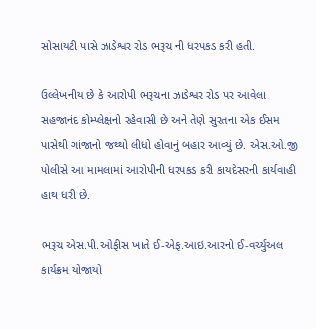સોસાયટી પાસે ઝાડેશ્વર રોડ ભરૂચ ની ધરપકડ કરી હતી.

ઉલ્લેખનીય છે કે આરોપી ભરૂચના ઝાડેશ્વર રોડ પર આવેલા સહજાનંદ કોમ્પ્લેક્ષનો રહેવાસી છે અને તેણે સુરતના એક ઈસમ પાસેથી ગાંજાનો જથ્થો લીધો હોવાનું બહાર આવ્યું છે. એસ.ઓ.જી પોલીસે આ મામલામાં આરોપીની ધરપકડ કરી કાયદેસરની કાર્યવાહી હાથ ધરી છે.

ભરૂચ એસ.પી.ઓફીસ ખાતે ઈ-એફ.આઇ.આરનો ઈ-વર્ચ્યુઅલ કાર્યક્રમ યોજાયો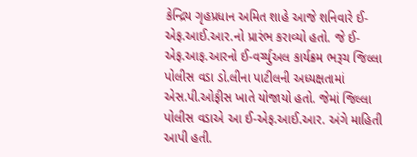કેન્દ્રિય ગૃહપ્રધાન અમિત શાહે આજે શનિવારે ઈ-એફ.આઈ.આર.નો પ્રારંભ કરાવ્યો હતો. જે ઈ-એફ.આફ.આરનો ઈ-વર્ચ્યુઅલ કાર્યક્રમ ભરૂચ જિલ્લા પોલીસ વડા ડો.લીના પાટીલની અધ્યક્ષતામાં એસ.પી.ઓફીસ ખાતે યોજાયો હતો. જેમાં જિલ્લા પોલીસ વડાએ આ ઈ-એફ.આઈ.આર. અંગે માહિતી આપી હતી.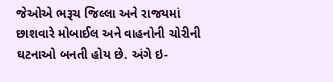જેઓએ ભરૂચ જિલ્લા અને રાજયમાં છાશવારે મોબાઈલ અને વાહનોની ચોરીની ઘટનાઓ બનતી હોય છે. અંગે ઇ-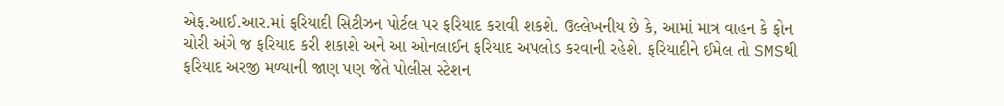એફ.આઈ.આર.માં ફરિયાદી સિટીઝન પોર્ટલ પર ફરિયાદ કરાવી શકશે. ઉલ્લેખનીય છે કે, આમાં માત્ર વાહન કે ફોન ચોરી અંગે જ ફરિયાદ કરી શકાશે અને આ ઓનલાઈન ફરિયાદ અપલોડ કરવાની રહેશે. ફરિયાદીને ઈમેલ તો SMSથી ફરિયાદ અરજી મળ્યાની જાણ પણ જેતે પોલીસ સ્ટેશન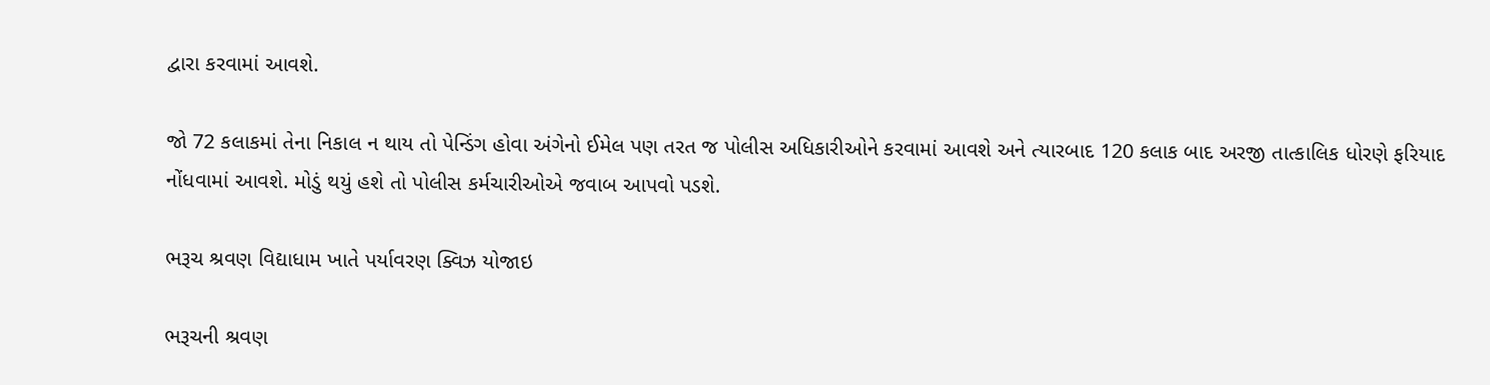દ્વારા કરવામાં આવશે.

જો 72 કલાકમાં તેના નિકાલ ન થાય તો પેન્ડિંગ હોવા અંગેનો ઈમેલ પણ તરત જ પોલીસ અધિકારીઓને કરવામાં આવશે અને ત્યારબાદ 120 કલાક બાદ અરજી તાત્કાલિક ધોરણે ફરિયાદ નોંધવામાં આવશે. મોડું થયું હશે તો પોલીસ કર્મચારીઓએ જવાબ આપવો પડશે.

ભરૂચ શ્રવણ વિદ્યાધામ ખાતે પર્યાવરણ ક્વિઝ યોજાઇ

ભરૂચની શ્રવણ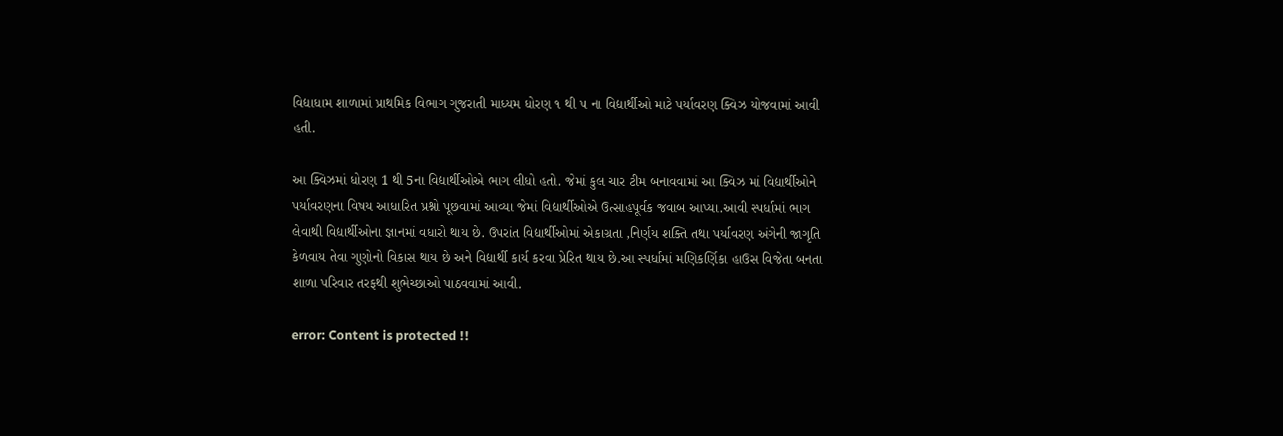વિદ્યાધામ શાળામાં પ્રાથમિક વિભાગ ગુજરાતી માધ્યમ ધોરણ ૧ થી ૫ ના વિદ્યાર્થીઓ માટે પર્યાવરણ ક્વિઝ યોજવામાં આવી હતી.

આ ક્વિઝમાં ધોરણ 1 થી 5ના વિદ્યાર્થીઓએ ભાગ લીધો હતો. જેમાં કુલ ચાર ટીમ બનાવવામાં આ ક્વિઝ માં વિદ્યાર્થીઓને પર્યાવરણના વિષય આધારિત પ્રશ્નો પૂછવામાં આવ્યા જેમાં વિદ્યાર્થીઓએ ઉત્સાહપૂર્વક જવાબ આપ્યા.આવી સ્પર્ધામાં ભાગ લેવાથી વિદ્યાર્થીઓના જ્ઞાનમાં વધારો થાય છે. ઉપરાંત વિદ્યાર્થીઓમાં એકાગ્રતા ,નિર્ણય શક્તિ તથા પર્યાવરણ અંગેની જાગૃતિ કેળવાય તેવા ગુણોનો વિકાસ થાય છે અને વિદ્યાર્થી કાર્ય કરવા પ્રેરિત થાય છે.આ સ્પર્ધામાં મણિકર્ણિકા હાઉસ વિજેતા બનતા શાળા પરિવાર તરફથી શુભેચ્છાઓ પાઠવવામાં આવી.

error: Content is protected !!